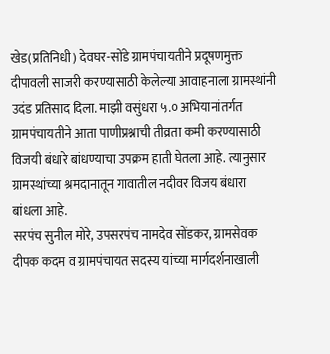खेड(प्रतिनिधी) देवघर-सोंडे ग्रामपंचायतीने प्रदूषणमुक्त दीपावली साजरी करण्यासाठी केलेल्या आवाहनाला ग्रामस्थांनी उदंड प्रतिसाद दिला. माझी वसुंधरा ५.० अभियानांतर्गत ग्रामपंचायतीने आता पाणीप्रश्नाची तीव्रता कमी करण्यासाठी विजयी बंधारे बांधण्याचा उपक्रम हाती घेतला आहे. त्यानुसार ग्रामस्थांच्या श्रमदानातून गावातील नदीवर विजय बंधारा बांधला आहे.
सरपंच सुनील मोरे, उपसरपंच नामदेव सोंडकर, ग्रामसेवक दीपक कदम व ग्रामपंचायत सदस्य यांच्या मार्गदर्शनाखाली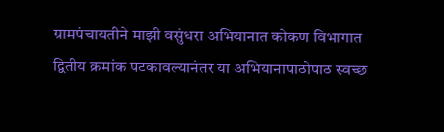ग्रामपंचायतीने माझी वसुंधरा अभियानात कोकण विभागात द्वितीय क्रमांक पटकावल्यानंतर या अभियानापाठोपाठ स्वच्छ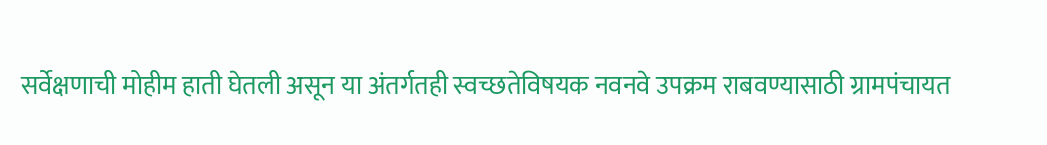सर्वेक्षणाची मोहीम हाती घेतली असून या अंतर्गतही स्वच्छतेविषयक नवनवे उपक्रम राबवण्यासाठी ग्रामपंचायत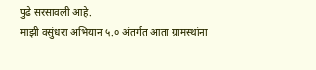पुढे सरसावली आहे.
माझी वसुंधरा अभियान ५.० अंतर्गत आता ग्रामस्थांना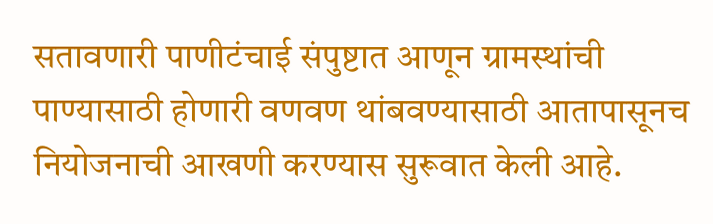सतावणारी पाणीटंचाई संपुष्टात आणून ग्रामस्थांची पाण्यासाठी होणारी वणवण थांबवण्यासाठी आतापासूनच नियोजनाची आखणी करण्यास सुरूवात केली आहे.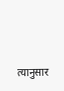त्यानुसार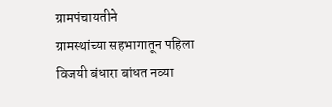ग्रामपंचायतीने
ग्रामस्थांच्या सहभागातून पहिला विजयी बंधारा बांधत नव्या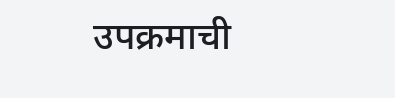उपक्रमाची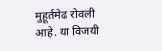मुहूर्तमेढ रोवली आहे. या विजयी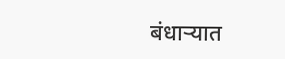बंधाऱ्यात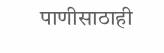पाणीसाठाही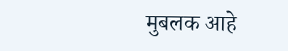मुबलक आहे